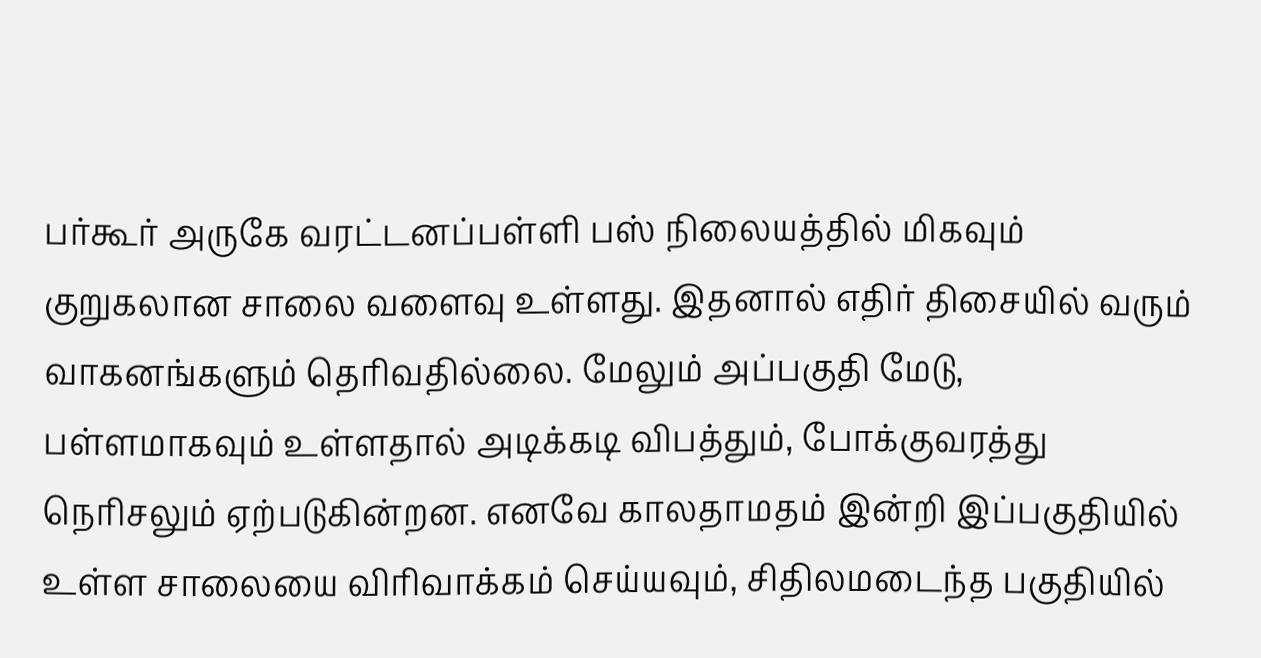பர்கூர் அருகே வரட்டனப்பள்ளி பஸ் நிலையத்தில் மிகவும் குறுகலான சாலை வளைவு உள்ளது. இதனால் எதிர் திசையில் வரும் வாகனங்களும் தெரிவதில்லை. மேலும் அப்பகுதி மேடு, பள்ளமாகவும் உள்ளதால் அடிக்கடி விபத்தும், போக்குவரத்து நெரிசலும் ஏற்படுகின்றன. எனவே காலதாமதம் இன்றி இப்பகுதியில் உள்ள சாலையை விரிவாக்கம் செய்யவும், சிதிலமடைந்த பகுதியில்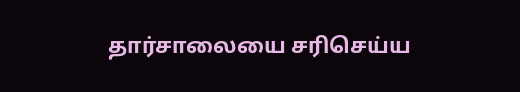தார்சாலையை சரிசெய்ய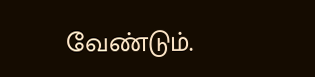வேண்டும்.